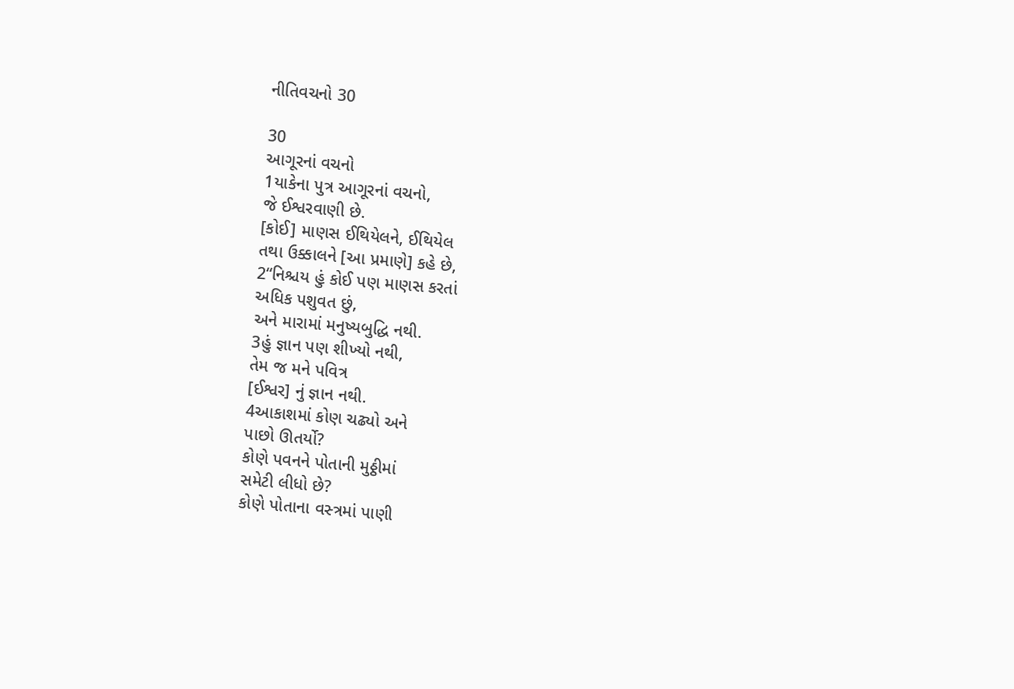નીતિવચનો 30

30
આગૂરનાં વચનો
1યાકેના પુત્ર આગૂરનાં વચનો,
જે ઈશ્વરવાણી છે.
[કોઈ] માણસ ઈથિયેલને, ઈથિયેલ
તથા ઉક્કાલને [આ પ્રમાણે] કહે છે,
2“નિશ્ચય હું કોઈ પણ માણસ કરતાં
અધિક પશુવત છું,
અને મારામાં મનુષ્યબુદ્ધિ નથી.
3હું જ્ઞાન પણ શીખ્યો નથી,
તેમ જ મને પવિત્ર
[ઈશ્વર] નું જ્ઞાન નથી.
4આકાશમાં કોણ ચઢ્યો અને
પાછો ઊતર્યો?
કોણે પવનને પોતાની મુઠ્ઠીમાં
સમેટી લીધો છે?
કોણે પોતાના વસ્‍ત્રમાં પાણી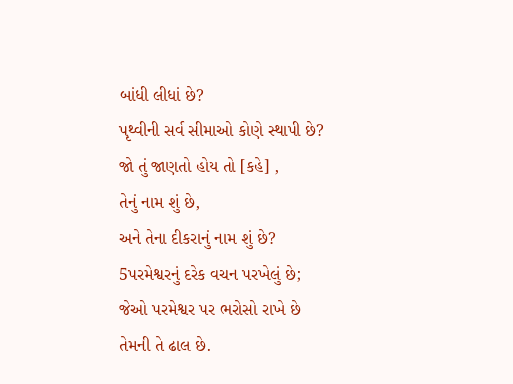બાંધી લીધાં છે?
પૃથ્વીની સર્વ સીમાઓ કોણે સ્થાપી છે?
જો તું જાણતો હોય તો [કહે] ,
તેનું નામ શું છે,
અને તેના દીકરાનું નામ શું છે?
5પરમેશ્વરનું દરેક વચન પરખેલું છે;
જેઓ પરમેશ્વર પર ભરોસો રાખે છે
તેમની તે ઢાલ છે.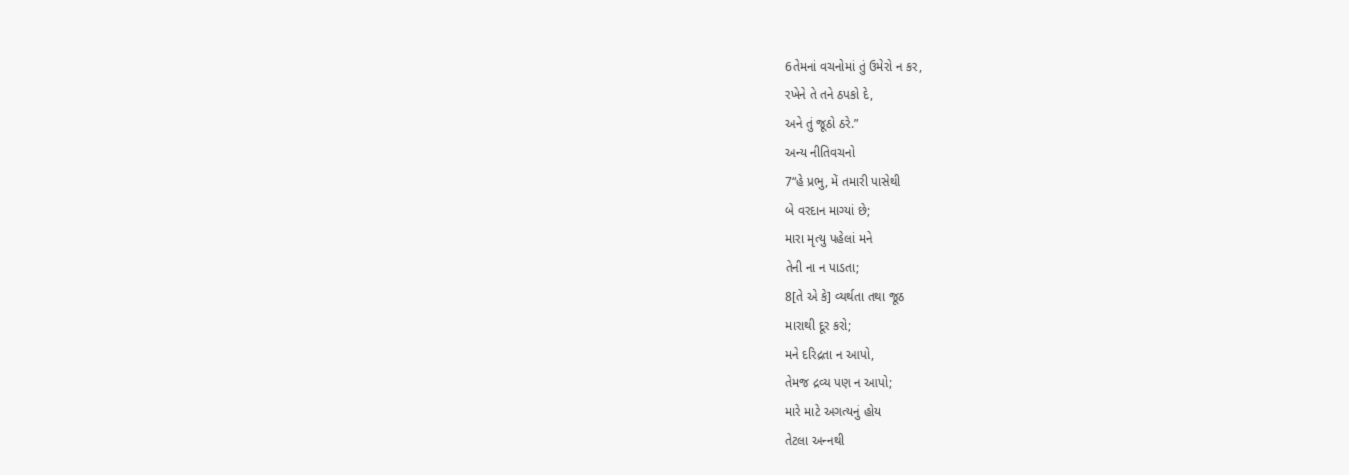6તેમનાં વચનોમાં તું ઉમેરો ન કર,
રખેને તે તને ઠપકો દે,
અને તું જૂઠો ઠરે.”
અન્ય નીતિવચનો
7“હે પ્રભુ, મેં તમારી પાસેથી
બે વરદાન માગ્યાં છે;
મારા મૃત્યુ પહેલાં મને
તેની ના ન પાડતા;
8[તે એ કે] વ્યર્થતા તથા જૂઠ
મારાથી દૂર કરો;
મને દરિદ્રતા ન આપો,
તેમજ દ્રવ્ય પણ ન આપો;
મારે માટે અગત્યનું હોય
તેટલા અન્‍નથી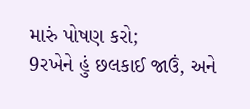મારું પોષણ કરો;
9રખેને હું છલકાઈ જાઉં, અને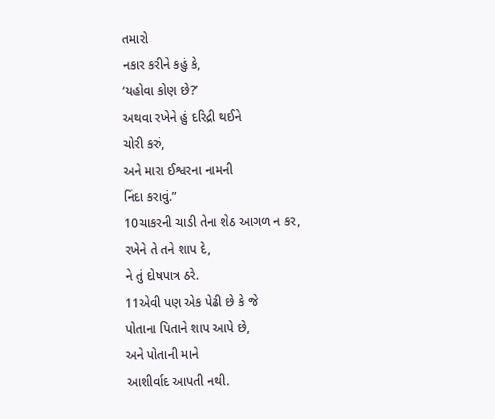તમારો
નકાર કરીને કહું કે,
‘યહોવા કોણ છે?’
અથવા રખેને હું દરિદ્રી થઈને
ચોરી કરું,
અને મારા ઈશ્વરના નામની
નિંદા કરાવું.”
10ચાકરની ચાડી તેના શેઠ આગળ ન કર,
રખેને તે તને શાપ દે,
ને તું દોષપાત્ર ઠરે.
11એવી પણ એક પેઢી છે કે જે
પોતાના પિતાને શાપ આપે છે,
અને પોતાની માને
આશીર્વાદ આપતી નથી.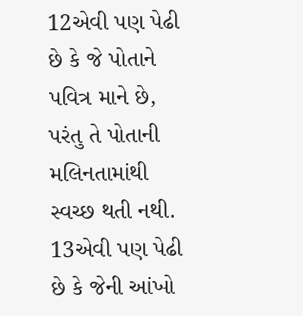12એવી પણ પેઢી છે કે જે પોતાને
પવિત્ર માને છે,
પરંતુ તે પોતાની મલિનતામાંથી
સ્વચ્છ થતી નથી.
13એવી પણ પેઢી છે કે જેની આંખો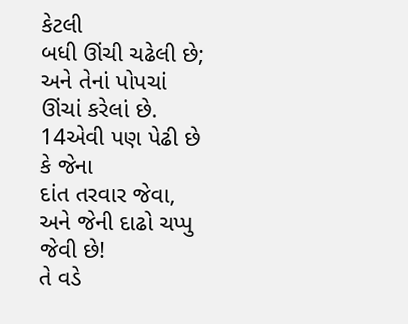કેટલી
બધી ઊંચી ચઢેલી છે;
અને તેનાં પોપચાં ઊંચાં કરેલાં છે.
14એવી પણ પેઢી છે કે જેના
દાંત તરવાર જેવા,
અને જેની દાઢો ચપ્પુ જેવી છે!
તે વડે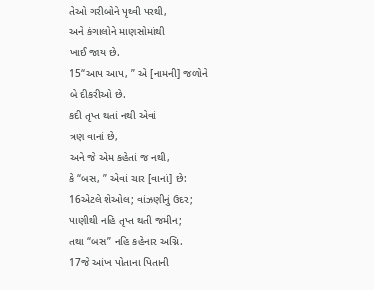તેઓ ગરીબોને પૃથ્વી પરથી,
અને કંગાલોને માણસોમાંથી
ખાઈ જાય છે.
15“આપ આપ, ” એ [નામની] જળોને
બે દીકરીઓ છે.
કદી તૃપ્ત થતાં નથી એવાં
ત્રણ વાનાં છે,
અને જે એમ કહેતાં જ નથી,
કે “બસ, ” એવાં ચાર [વાનાં] છે:
16એટલે શેઓલ; વાંઝણીનું ઉદર;
પાણીથી નહિ તૃપ્ત થતી જમીન;
તથા “બસ” નહિ કહેનાર અગ્નિ.
17જે આંખ પોતાના પિતાની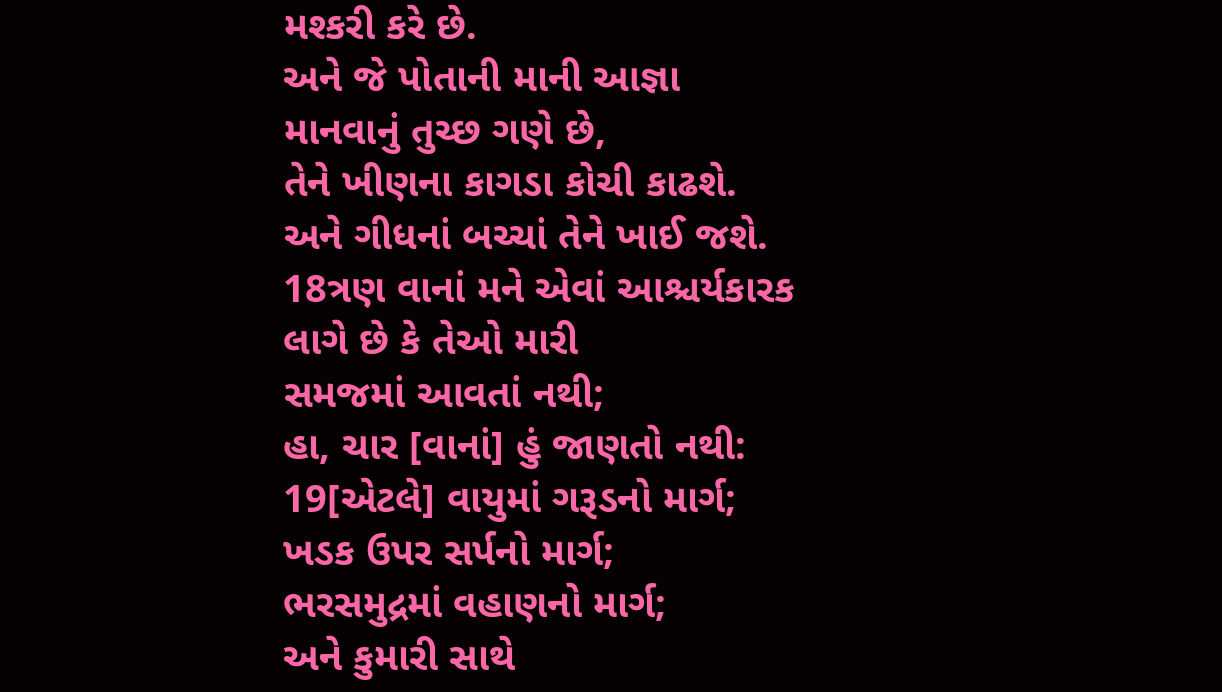મશ્કરી કરે છે.
અને જે પોતાની માની આજ્ઞા
માનવાનું તુચ્છ ગણે છે,
તેને ખીણના કાગડા કોચી કાઢશે.
અને ગીધનાં બચ્‍ચાં તેને ખાઈ જશે.
18ત્રણ વાનાં મને એવાં આશ્ચર્યકારક
લાગે છે કે તેઓ મારી
સમજમાં આવતાં નથી;
હા, ચાર [વાનાં] હું જાણતો નથી:
19[એટલે] વાયુમાં ગરૂડનો માર્ગ;
ખડક ઉપર સર્પનો માર્ગ;
ભરસમુદ્રમાં વહાણનો માર્ગ;
અને કુમારી સાથે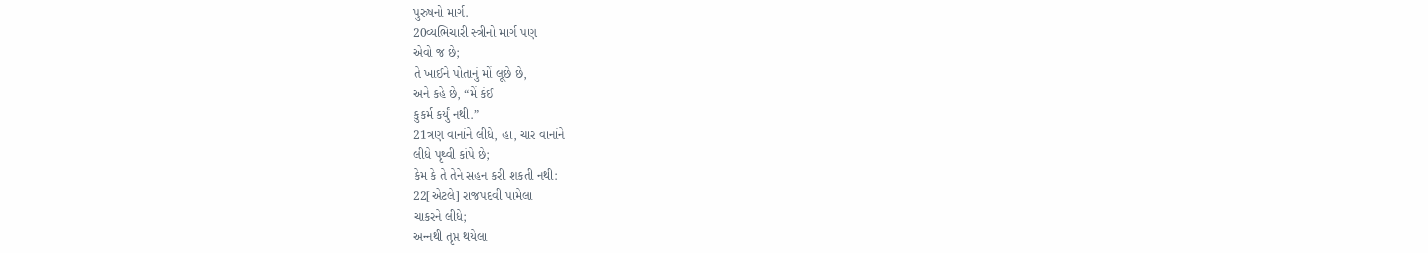પુરુષનો માર્ગ.
20વ્યભિચારી સ્‍ત્રીનો માર્ગ પણ
એવો જ છે;
તે ખાઈને પોતાનું મોં લૂછે છે,
અને કહે છે, “મેં કંઈ
કુકર્મ કર્યું નથી.”
21ત્રણ વાનાંને લીધે, હા, ચાર વાનાંને
લીધે પૃથ્વી કાંપે છે;
કેમ કે તે તેને સહન કરી શકતી નથી:
22[એટલે] રાજપદવી પામેલા
ચાકરને લીધે;
અન્‍નથી તૃપ્ત થયેલા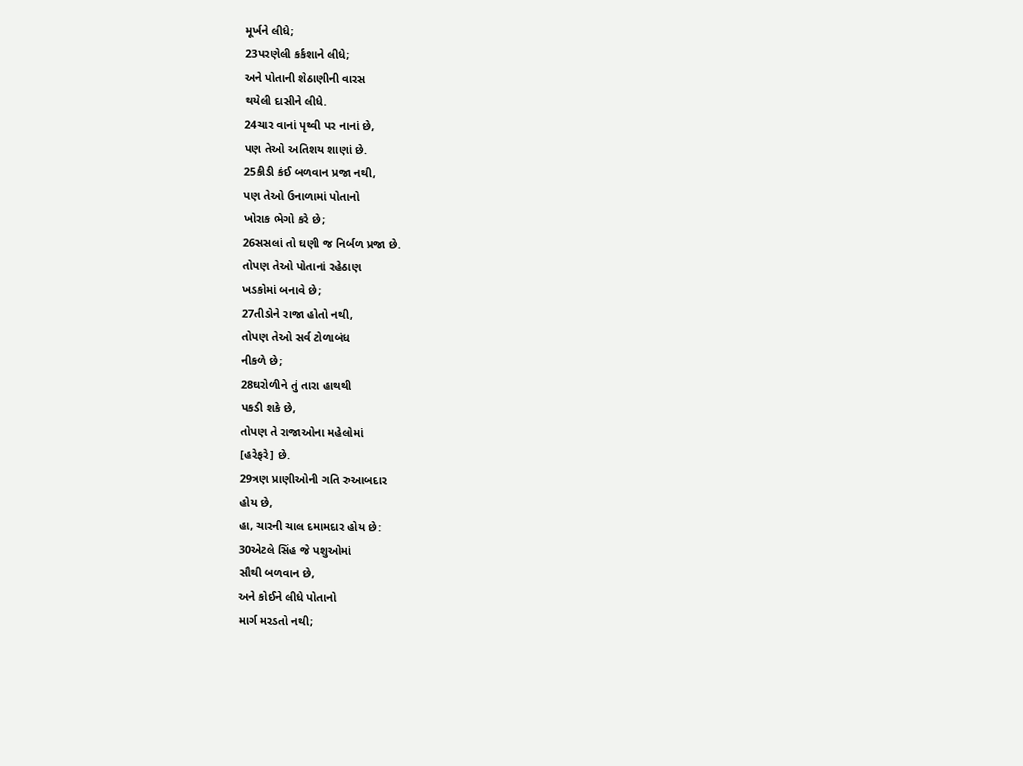મૂર્ખને લીધે;
23પરણેલી કર્કશાને લીધે;
અને પોતાની શેઠાણીની વારસ
થયેલી દાસીને લીધે.
24ચાર વાનાં પૃથ્વી પર નાનાં છે,
પણ તેઓ અતિશય શાણાં છે.
25કીડી કંઈ બળવાન પ્રજા નથી,
પણ તેઓ ઉનાળામાં પોતાનો
ખોરાક ભેગો કરે છે;
26સસલાં તો ઘણી જ નિર્બળ પ્રજા છે.
તોપણ તેઓ પોતાનાં રહેઠાણ
ખડકોમાં બનાવે છે;
27તીડોને રાજા હોતો નથી,
તોપણ તેઓ સર્વ ટોળાબંધ
નીકળે છે;
28ઘરોળીને તું તારા હાથથી
પકડી શકે છે,
તોપણ તે રાજાઓના મહેલોમાં
[હરેફરે] છે.
29ત્રણ પ્રાણીઓની ગતિ રુઆબદાર
હોય છે,
હા, ચારની ચાલ દમામદાર હોય છે:
30એટલે સિંહ જે પશુઓમાં
સૌથી બળવાન છે,
અને કોઈને લીધે પોતાનો
માર્ગ મરડતો નથી;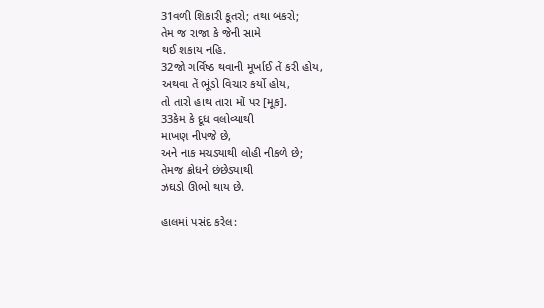31વળી શિકારી કૂતરો; તથા બકરો;
તેમ જ રાજા કે જેની સામે
થઈ શકાય નહિ.
32જો ગર્વિષ્ઠ થવાની મૂર્ખાઈ તેં કરી હોય,
અથવા તેં ભૂંડો વિચાર કર્યો હોય,
તો તારો હાથ તારા મોં પર [મૂક].
33કેમ કે દૂધ વલોવ્યાથી
માખણ નીપજે છે,
અને નાક મચડ્યાથી લોહી નીકળે છે;
તેમજ ક્રોધને છંછેડ્યાથી
ઝઘડો ઊભો થાય છે.

હાલમાં પસંદ કરેલ: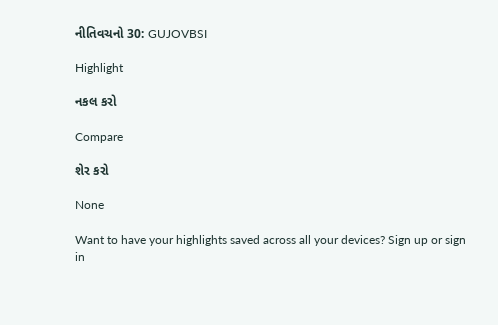નીતિવચનો 30: GUJOVBSI

Highlight

નકલ કરો

Compare

શેર કરો

None

Want to have your highlights saved across all your devices? Sign up or sign in